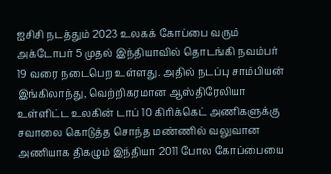ஐசிசி நடத்தும் 2023 உலகக் கோப்பை வரும் அக்டோபர் 5 முதல் இந்தியாவில் தொடங்கி நவம்பர் 19 வரை நடைபெற உள்ளது. அதில் நடப்பு சாம்பியன் இங்கிலாந்து, வெற்றிகரமான ஆஸ்திரேலியா உள்ளிட்ட உலகின் டாப் 10 கிரிக்கெட் அணிகளுக்கு சவாலை கொடுத்த சொந்த மண்ணில் வலுவான அணியாக திகழும் இந்தியா 2011 போல கோப்பையை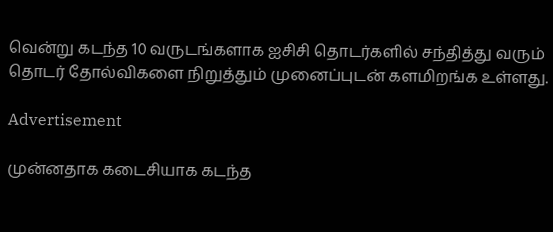வென்று கடந்த 10 வருடங்களாக ஐசிசி தொடர்களில் சந்தித்து வரும் தொடர் தோல்விகளை நிறுத்தும் முனைப்புடன் களமிறங்க உள்ளது.

Advertisement

முன்னதாக கடைசியாக கடந்த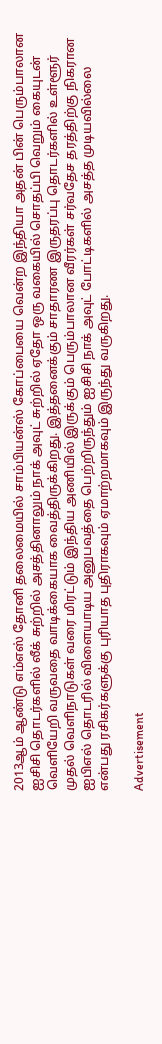2013ஆம் ஆண்டு எம்எஸ் தோனி தலைமையில் சாம்பியன்ஸ் கோப்பையை வென்ற இந்தியா அதன் பின் பெரும்பாலான ஐசிசி தொடர்களில் லீக் சுற்றில் அசத்தினாலும் நாக் அவுட் சுற்றில் ஏதோ ஒரு வகையில் சொதப்பி வெறும் கையுடன் வெளியேறி வருவதை வாடிக்கையாக வைத்திருக்கிறது. இத்தனைக்கும் சாதாரண இருதரப்பு தொடர்களில் உள்ளூர் முதல் வெளிநாடுகள் வரை மிரட்டும் இந்திய அணியில் இருக்கும் பெரும்பாலான வீரர்கள் சர்வதேச தரத்திற்கு நிகரான ஐபிஎல் தொடரில் விளையாடிய அனுபவத்தை பெற்றிருந்தும் ஐசிசி நாக் அவுட் போட்டிகளில் அசத்த முடியவில்லை என்பது ரசிகர்களுக்கு புரியாத புதிராகவும் ஏமாற்றமாகவும் இருந்து வருகிறது.

Advertisement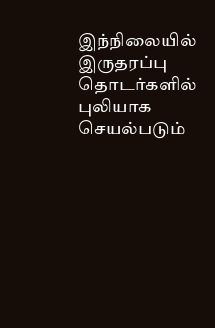இந்நிலையில் இருதரப்பு தொடர்களில் புலியாக செயல்படும்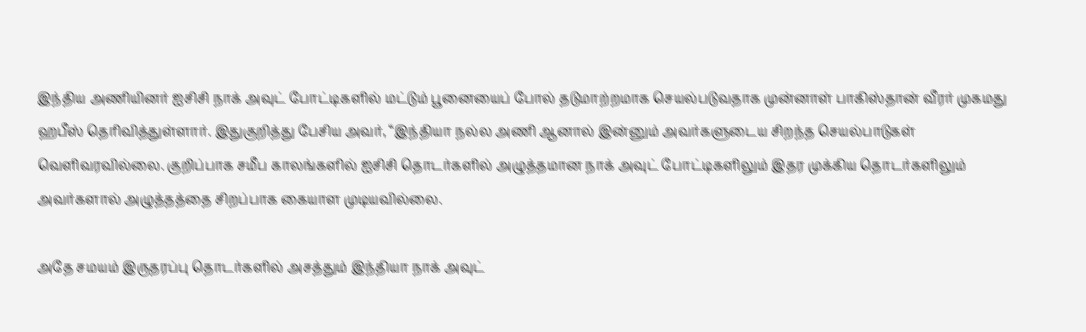இந்திய அணியினர் ஐசிசி நாக் அவுட் போட்டிகளில் மட்டும் பூனையைப் போல் தடுமாற்றமாக செயல்படுவதாக முன்னாள் பாகிஸ்தான் வீரர் முகமது ஹபீஸ் தெரிவித்துள்ளார். இதுகுறித்து பேசிய அவர், “இந்தியா நல்ல அணி ஆனால் இன்னும் அவர்களுடைய சிறந்த செயல்பாடுகள் வெளிவரவில்லை. குறிப்பாக சமீப காலங்களில் ஐசிசி தொடர்களில் அழுத்தமான நாக் அவுட் போட்டிகளிலும் இதர முக்கிய தொடர்களிலும் அவர்களால் அழுத்தத்தை சிறப்பாக கையாள முடியவில்லை.

அதே சமயம் இருதரப்பு தொடர்களில் அசத்தும் இந்தியா நாக் அவுட்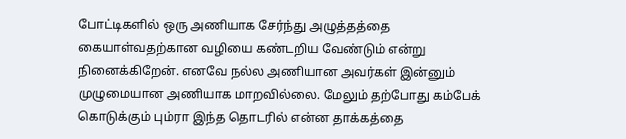போட்டிகளில் ஒரு அணியாக சேர்ந்து அழுத்தத்தை கையாள்வதற்கான வழியை கண்டறிய வேண்டும் என்று நினைக்கிறேன். எனவே நல்ல அணியான அவர்கள் இன்னும் முழுமையான அணியாக மாறவில்லை. மேலும் தற்போது கம்பேக் கொடுக்கும் பும்ரா இந்த தொடரில் என்ன தாக்கத்தை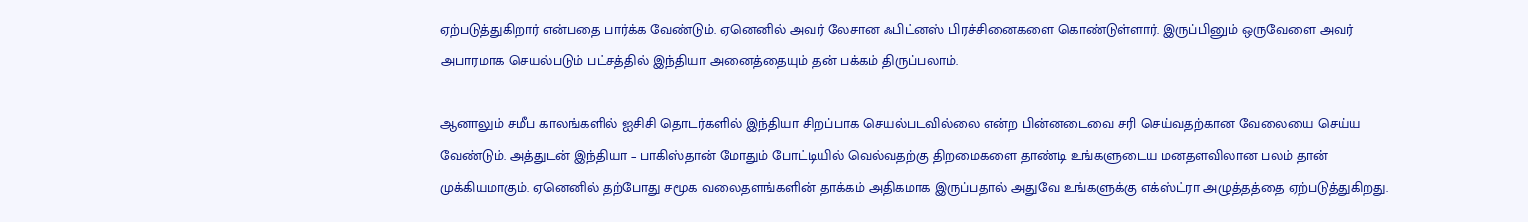ஏற்படுத்துகிறார் என்பதை பார்க்க வேண்டும். ஏனெனில் அவர் லேசான ஃபிட்னஸ் பிரச்சினைகளை கொண்டுள்ளார். இருப்பினும் ஒருவேளை அவர் அபாரமாக செயல்படும் பட்சத்தில் இந்தியா அனைத்தையும் தன் பக்கம் திருப்பலாம்.

ஆனாலும் சமீப காலங்களில் ஐசிசி தொடர்களில் இந்தியா சிறப்பாக செயல்படவில்லை என்ற பின்னடைவை சரி செய்வதற்கான வேலையை செய்ய வேண்டும். அத்துடன் இந்தியா – பாகிஸ்தான் மோதும் போட்டியில் வெல்வதற்கு திறமைகளை தாண்டி உங்களுடைய மனதளவிலான பலம் தான் முக்கியமாகும். ஏனெனில் தற்போது சமூக வலைதளங்களின் தாக்கம் அதிகமாக இருப்பதால் அதுவே உங்களுக்கு எக்ஸ்ட்ரா அழுத்தத்தை ஏற்படுத்துகிறது.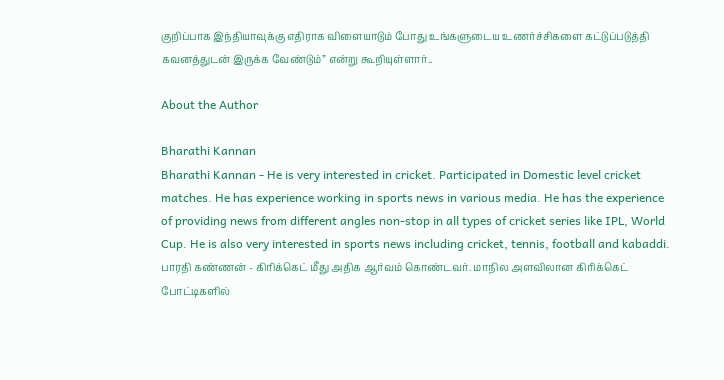குறிப்பாக இந்தியாவுக்கு எதிராக விளையாடும் போது உங்களுடைய உணர்ச்சிகளை கட்டுப்படுத்தி கவனத்துடன் இருக்க வேண்டும்” என்று கூறியுள்ளார்..

About the Author

Bharathi Kannan
Bharathi Kannan - He is very interested in cricket. Participated in Domestic level cricket matches. He has experience working in sports news in various media. He has the experience of providing news from different angles non-stop in all types of cricket series like IPL, World Cup. He is also very interested in sports news including cricket, tennis, football and kabaddi. பாரதி கண்ணன் - கிரிக்கெட் மீது அதிக ஆர்வம் கொண்டவர். மாநில அளவிலான கிரிக்கெட் போட்டிகளில்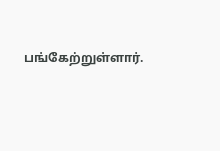பங்கேற்றுள்ளார்.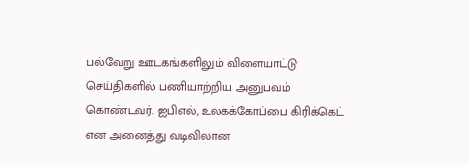பல்வேறு ஊடகங்களிலும் விளையாட்டு செய்திகளில் பணியாற்றிய அனுபவம் கொண்டவர். ஐபிஎல், உலகக்கோப்பை கிரிக்கெட் என அனைத்து வடிவிலான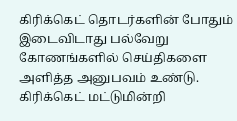கிரிக்கெட் தொடர்களின் போதும் இடைவிடாது பல்வேறு கோணங்களில் செய்திகளை அளித்த அனுபவம் உண்டு. கிரிக்கெட் மட்டுமின்றி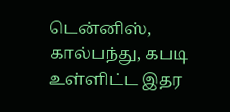டென்னிஸ், கால்பந்து, கபடி உள்ளிட்ட இதர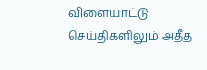விளையாட்டு செய்திகளிலும் அதீத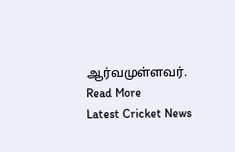ஆர்வமுள்ளவர். Read More
Latest Cricket News